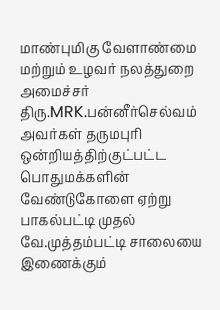மாண்புமிகு வேளாண்மை மற்றும் உழவர் நலத்துறை அமைச்சர் திரு.MRK.பன்னீர்செல்வம் அவர்கள் தருமபுரி ஒன்றியத்திற்குட்பட்ட பொதுமக்களின் வேண்டுகோளை ஏற்று பாகல்பட்டி முதல் வே.முத்தம்பட்டி சாலையை இணைக்கும்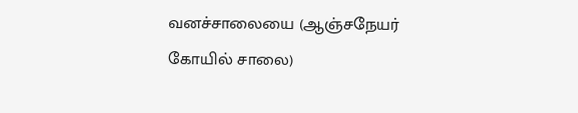வனச்சாலையை (ஆஞ்சநேயர் கோயில் சாலை)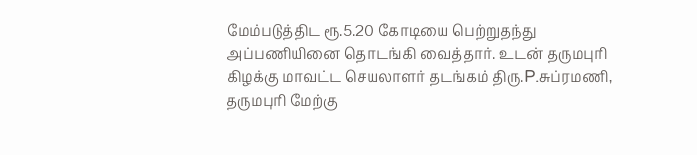மேம்படுத்திட ரூ.5.20 கோடியை பெற்றுதந்து அப்பணியினை தொடங்கி வைத்தார். உடன் தருமபுரி கிழக்கு மாவட்ட செயலாளர் தடங்கம் திரு.P.சுப்ரமணி, தருமபுரி மேற்கு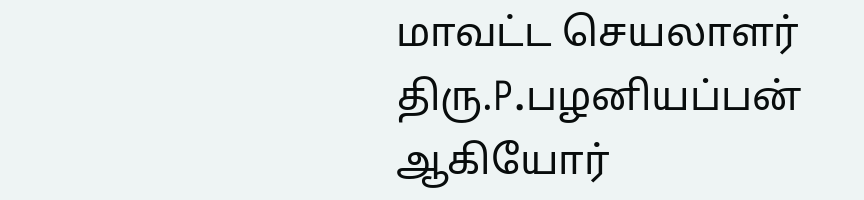மாவட்ட செயலாளர் திரு.P.பழனியப்பன் ஆகியோர்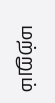மற்றும்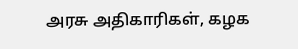அரசு அதிகாரிகள், கழக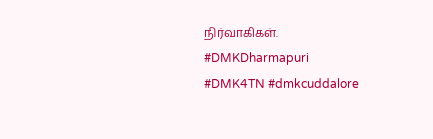நிர்வாகிகள்.
#DMKDharmapuri
#DMK4TN #dmkcuddalore